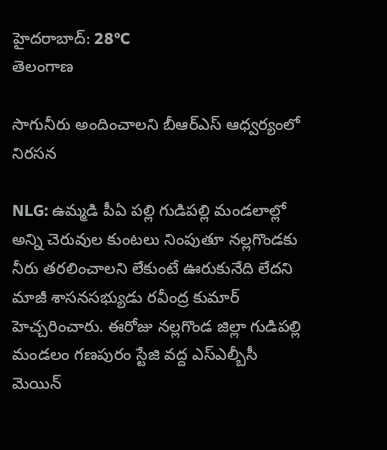హైదరాబాద్: 28°C
తెలంగాణ

సాగునీరు అందించాల‌ని బీఆర్ఎస్ ఆధ్వ‌ర్యంలో నిర‌స‌న‌

NLG: ఉమ్మడి పీఏ పల్లి గుడిపల్లి మండలాల్లో అన్ని చెరువుల కుంటలు నింపుతూ నల్లగొండకు నీరు తరలించాలని లేకుంటే ఊరుకునేది లేదని మాజీ శాసనసభ్యుడు రవీంద్ర కుమార్ హెచ్చ‌రించారు. ఈరోజు నల్లగొండ జిల్లా గుడిపల్లి మండలం గణపురం స్టేజి వద్ద ఎస్ఎల్బీసీ మెయిన్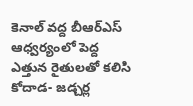కెనాల్ వ‌ద్ద బీఆర్ఎస్ ఆధ్వర్యంలో పెద్ద ఎత్తున రైతులతో కలిసి కోదాడ- జడ్చర్ల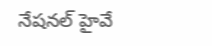నేషనల్ హైవే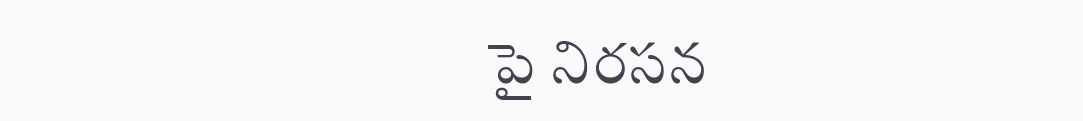పై నిర‌స‌న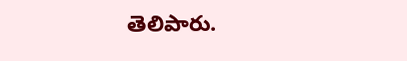తెలిపారు.